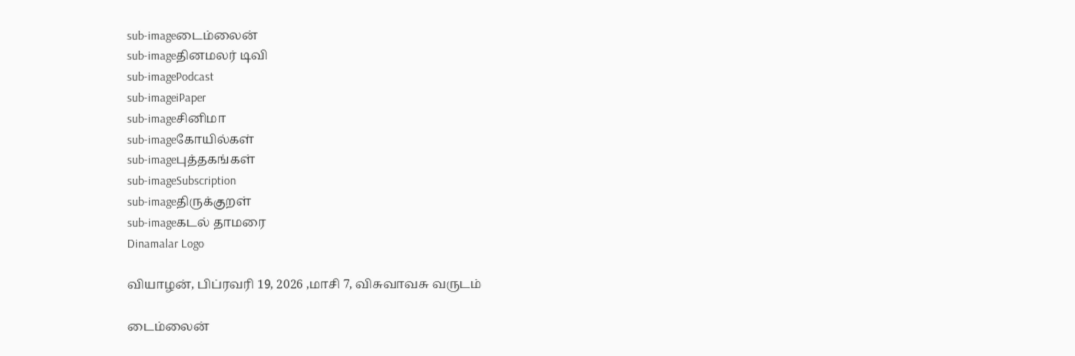sub-imageடைம்லைன்
sub-imageதினமலர் டிவி
sub-imagePodcast
sub-imageiPaper
sub-imageசினிமா
sub-imageகோயில்கள்
sub-imageபுத்தகங்கள்
sub-imageSubscription
sub-imageதிருக்குறள்
sub-imageகடல் தாமரை
Dinamalar Logo

வியாழன், பிப்ரவரி 19, 2026 ,மாசி 7, விசுவாவசு வருடம்

டைம்லைன்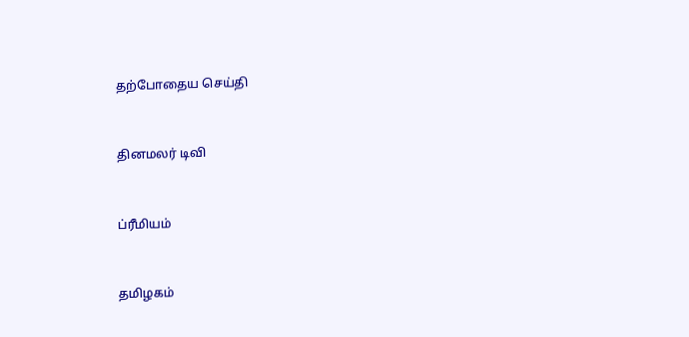தற்போதைய செய்தி


தினமலர் டிவி


ப்ரீமியம்


தமிழகம்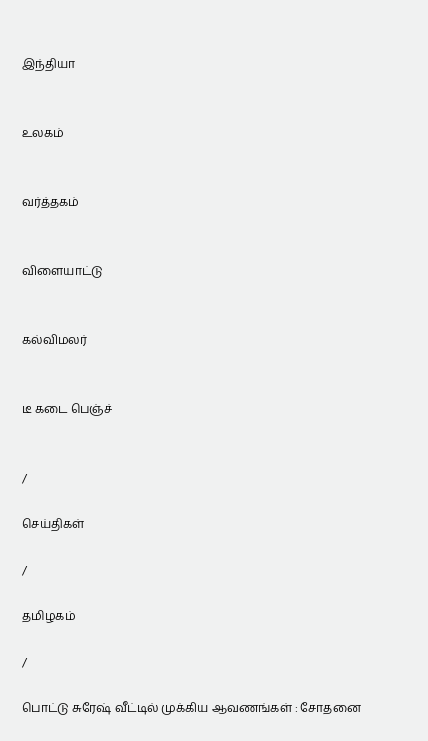இந்தியா


உலகம்


வர்த்தகம்


விளையாட்டு


கல்விமலர்


டீ கடை பெஞ்ச்


/

செய்திகள்

/

தமிழகம்

/

பொட்டு சுரேஷ் வீட்டில் முக்கிய ஆவணங்கள் : சோதனை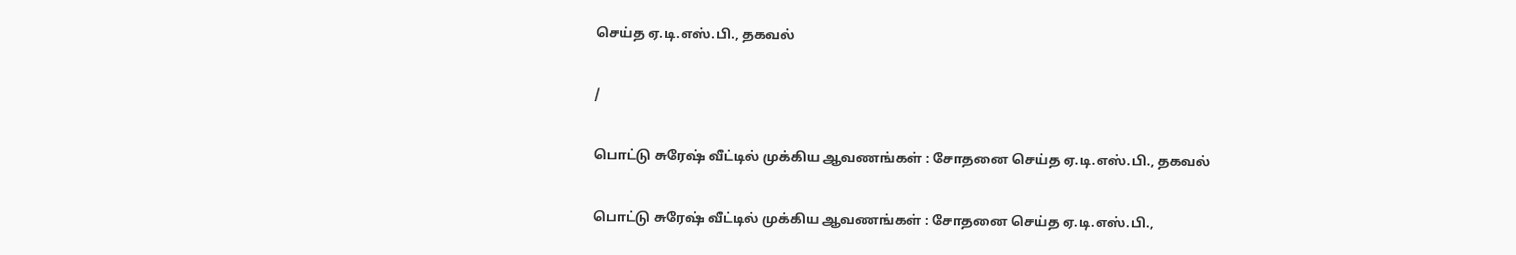செய்த ஏ.டி.எஸ்.பி., தகவல்

/

பொட்டு சுரேஷ் வீட்டில் முக்கிய ஆவணங்கள் : சோதனை செய்த ஏ.டி.எஸ்.பி., தகவல்

பொட்டு சுரேஷ் வீட்டில் முக்கிய ஆவணங்கள் : சோதனை செய்த ஏ.டி.எஸ்.பி.,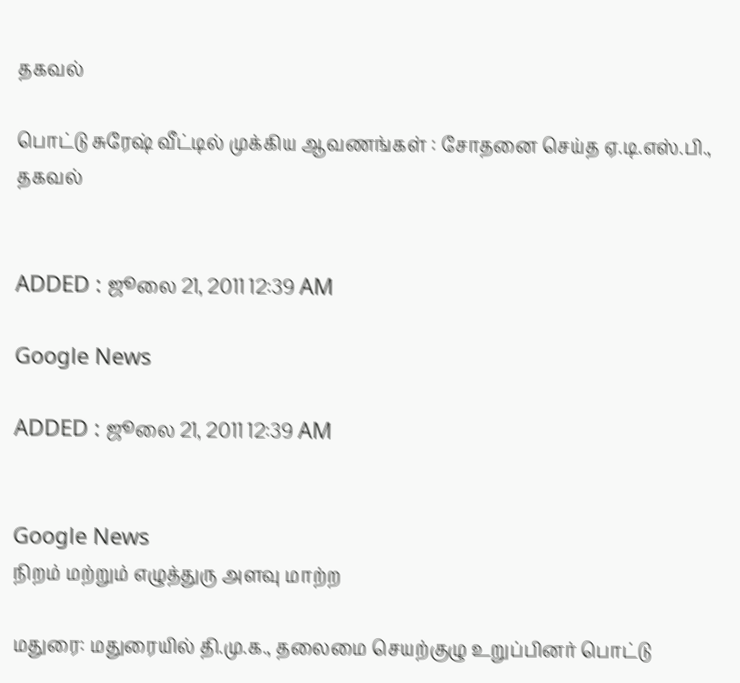தகவல்

பொட்டு சுரேஷ் வீட்டில் முக்கிய ஆவணங்கள் : சோதனை செய்த ஏ.டி.எஸ்.பி., தகவல்


ADDED : ஜூலை 21, 2011 12:39 AM

Google News

ADDED : ஜூலை 21, 2011 12:39 AM


Google News
நிறம் மற்றும் எழுத்துரு அளவு மாற்ற

மதுரை: மதுரையில் தி.மு.க., தலைமை செயற்குழு உறுப்பினர் பொட்டு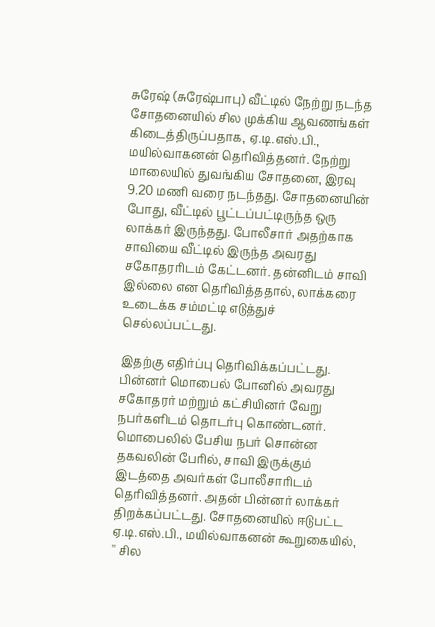சுரேஷ் (சுரேஷ்பாபு) வீட்டில் நேற்று நடந்த சோதனையில் சில முக்கிய ஆவணங்கள் கிடைத்திருப்பதாக, ஏ.டி.எஸ்.பி., மயில்வாகனன் தெரிவித்தனர். நேற்று மாலையில் துவங்கிய சோதனை, இரவு 9.20 மணி வரை நடந்தது. சோதனையின் போது, வீட்டில் பூட்டப்பட்டிருந்த ஒரு லாக்கர் இருந்தது. போலீசார் அதற்காக சாவியை வீட்டில் இருந்த அவரது சகோதரரிடம் கேட்டனர். தன்னிடம் சாவி இல்லை என தெரிவித்ததால், லாக்கரை உடைக்க சம்மட்டி எடுத்துச் செல்லப்பட்டது.

இதற்கு எதிர்ப்பு தெரிவிக்கப்பட்டது. பின்னர் மொபைல் போனில் அவரது சகோதரர் மற்றும் கட்சியினர் வேறு நபர்களிடம் தொடர்பு கொண்டனர். மொபைலில் பேசிய நபர் சொன்ன தகவலின் பேரில், சாவி இருக்கும் இடத்தை அவர்கள் போலீசாரிடம் தெரிவித்தனர். அதன் பின்னர் லாக்கர் திறக்கப்பட்டது. சோதனையில் ஈடுபட்ட ஏ.டி.எஸ்.பி., மயில்வாகனன் கூறுகையில், '' சில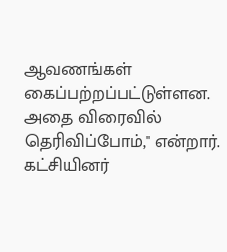ஆவணங்கள் கைப்பற்றப்பட்டுள்ளன. அதை விரைவில் தெரிவிப்போம்,'' என்றார். கட்சியினர்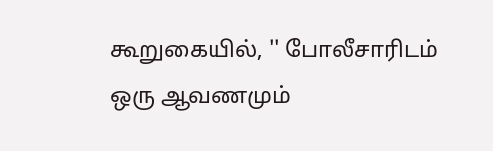கூறுகையில், '' போலீசாரிடம் ஒரு ஆவணமும்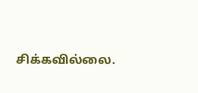சிக்கவில்லை.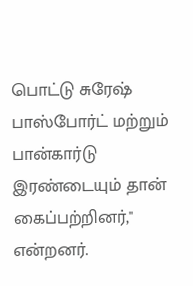பொட்டு சுரேஷ் பாஸ்போர்ட் மற்றும் பான்கார்டு இரண்டையும் தான் கைப்பற்றினர்,'' என்றனர்.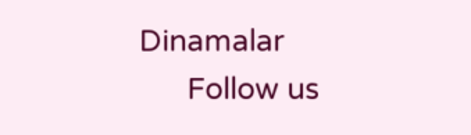Dinamalar
      Follow us